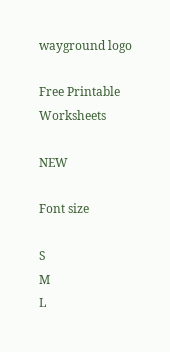wayground logo

Free Printable Worksheets

NEW

Font size

S
M
L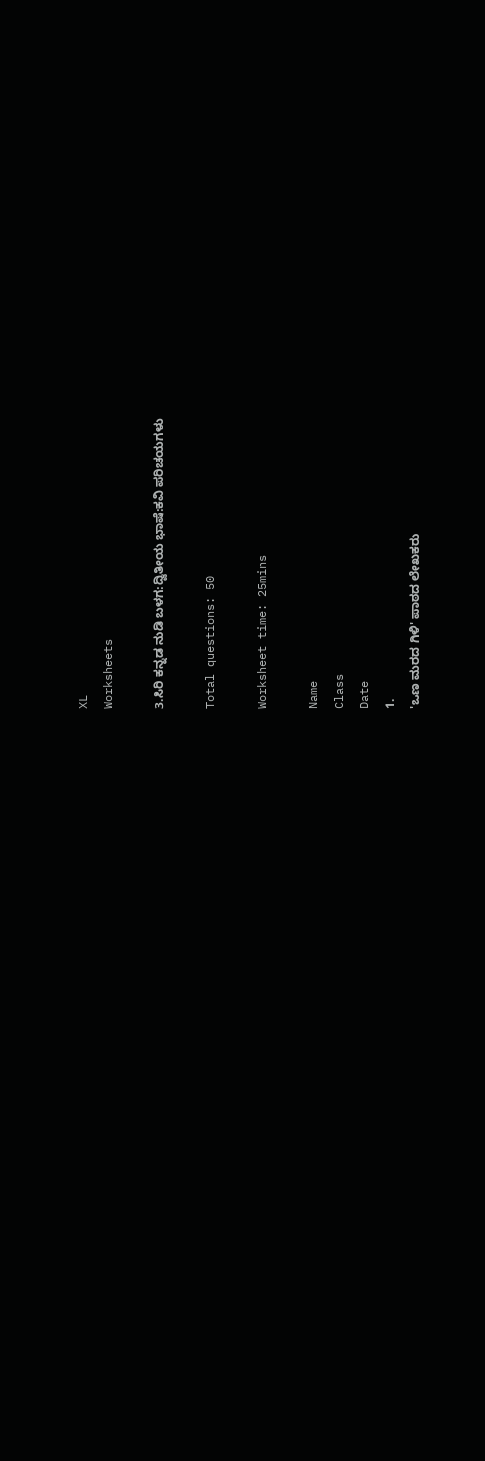XL
Worksheets

3.ಸಿರಿ ಕನ್ನಡ ನುಡಿ ಬಳಗ:ದ್ವಿತೀಯ ಭಾಷೆ:ಕವಿ ಪರಿಚಯಗಳು

Total questions: 50

Worksheet time: 25mins

Name
Class
Date
1.
'ಒಣ ಮರದ ಗಿಳಿ' ಪಾಠದ ಲೇಖಕರು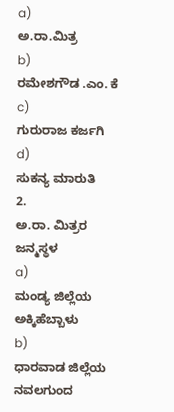a)
ಅ.ರಾ.ಮಿತ್ರ
b)
ರಮೇಶಗೌಡ .ಎಂ. ಕೆ
c)
ಗುರುರಾಜ ಕರ್ಜಗಿ
d)
ಸುಕನ್ಯ ಮಾರುತಿ
2.
ಅ.ರಾ. ಮಿತ್ರರ ಜನ್ಮಸ್ಥಳ
a)
ಮಂಡ್ಯ ಜಿಲ್ಲೆಯ ಅಕ್ಕಿಹೆಬ್ಬಾಳು
b)
ಧಾರವಾಡ ಜಿಲ್ಲೆಯ ನವಲಗುಂದ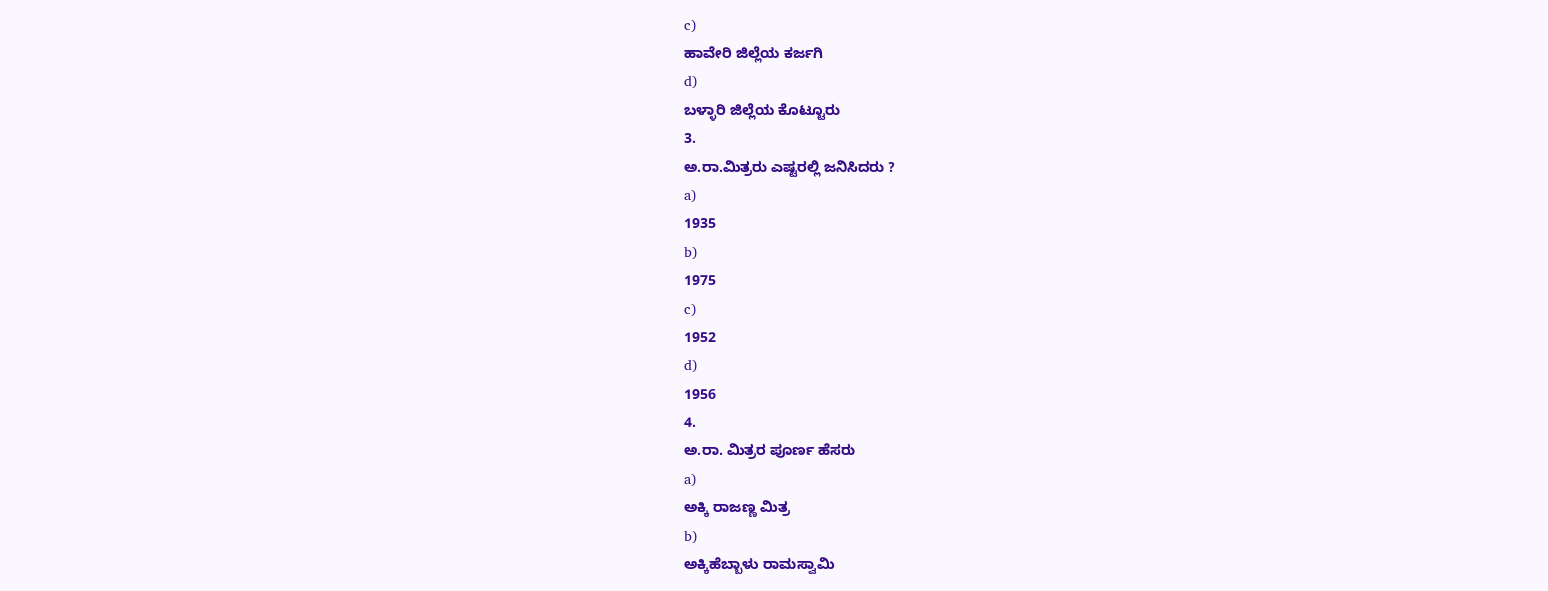c)
ಹಾವೇರಿ ಜಿಲ್ಲೆಯ ಕರ್ಜಗಿ
d)
ಬಳ್ಳಾರಿ ಜಿಲ್ಲೆಯ ಕೊಟ್ಟೂರು
3.
ಅ.ರಾ.ಮಿತ್ರರು ಎಷ್ಟರಲ್ಲಿ ಜನಿಸಿದರು ?
a)
1935
b)
1975
c)
1952
d)
1956
4.
ಅ.ರಾ. ಮಿತ್ರರ ಪೂರ್ಣ ಹೆಸರು
a)
ಅಕ್ಕಿ ರಾಜಣ್ಣ ಮಿತ್ರ
b)
ಅಕ್ಕಿಹೆಬ್ಬಾಳು ರಾಮಸ್ವಾಮಿ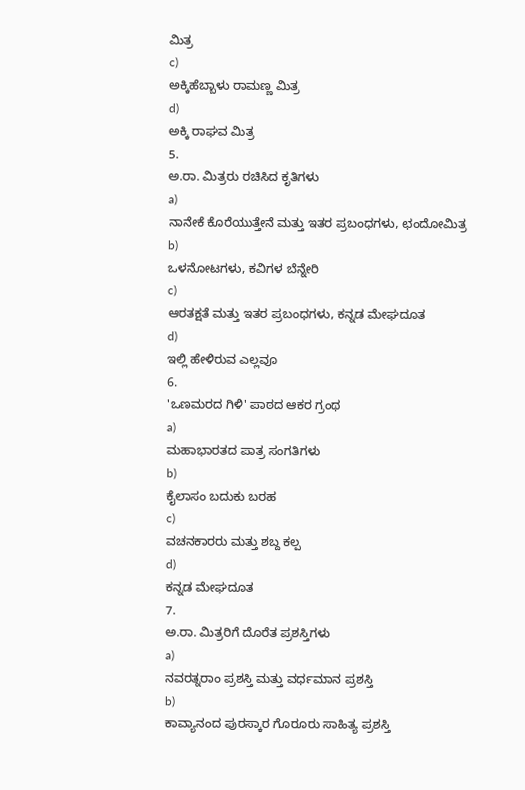ಮಿತ್ರ
c)
ಅಕ್ಕಿಹೆಬ್ಬಾಳು ರಾಮಣ್ಣ ಮಿತ್ರ
d)
ಅಕ್ಕಿ ರಾಘವ ಮಿತ್ರ
5.
ಅ.ರಾ. ಮಿತ್ರರು ರಚಿಸಿದ ಕೃತಿಗಳು
a)
ನಾನೇಕೆ ಕೊರೆಯುತ್ತೇನೆ ಮತ್ತು ಇತರ ಪ್ರಬಂಧಗಳು, ಛಂದೋಮಿತ್ರ
b)
ಒಳನೋಟಗಳು, ಕವಿಗಳ ಬೆನ್ನೇರಿ
c)
ಆರತಕ್ಷತೆ ಮತ್ತು ಇತರ ಪ್ರಬಂಧಗಳು, ಕನ್ನಡ ಮೇಘದೂತ
d)
ಇಲ್ಲಿ ಹೇಳಿರುವ ಎಲ್ಲವೂ
6.
'ಒಣಮರದ ಗಿಳಿ' ಪಾಠದ ಆಕರ ಗ್ರಂಥ
a)
ಮಹಾಭಾರತದ ಪಾತ್ರ ಸಂಗತಿಗಳು
b)
ಕೈಲಾಸಂ ಬದುಕು ಬರಹ
c)
ವಚನಕಾರರು ಮತ್ತು ಶಬ್ದ ಕಲ್ಪ
d)
ಕನ್ನಡ ಮೇಘದೂತ
7.
ಅ.ರಾ. ಮಿತ್ರರಿಗೆ ದೊರೆತ ಪ್ರಶಸ್ತಿಗಳು
a)
ನವರತ್ನರಾಂ ಪ್ರಶಸ್ತಿ ಮತ್ತು ವರ್ಧಮಾನ ಪ್ರಶಸ್ತಿ
b)
ಕಾವ್ಯಾನಂದ ಪುರಸ್ಕಾರ ಗೊರೂರು ಸಾಹಿತ್ಯ ಪ್ರಶಸ್ತಿ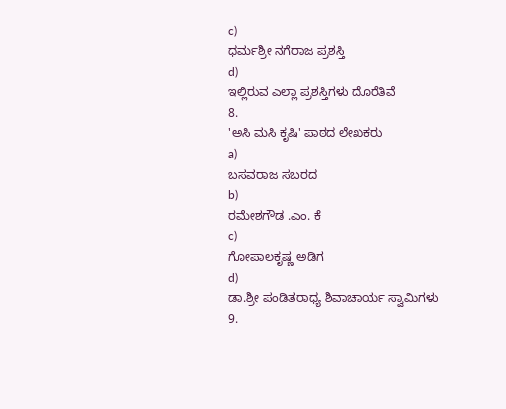c)
ಧರ್ಮಶ್ರೀ ನಗೆರಾಜ ಪ್ರಶಸ್ತಿ
d)
ಇಲ್ಲಿರುವ ಎಲ್ಲಾ ಪ್ರಶಸ್ತಿಗಳು ದೊರೆತಿವೆ
8.
'ಅಸಿ ಮಸಿ ಕೃಷಿ' ಪಾಠದ ಲೇಖಕರು
a)
ಬಸವರಾಜ ಸಬರದ
b)
ರಮೇಶಗೌಡ .ಎಂ. ಕೆ
c)
ಗೋಪಾಲಕೃಷ್ಣ ಅಡಿಗ
d)
ಡಾ.ಶ್ರೀ ಪಂಡಿತರಾಧ್ಯ ಶಿವಾಚಾರ್ಯ ಸ್ವಾಮಿಗಳು
9.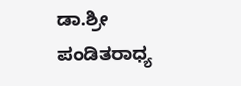ಡಾ.ಶ್ರೀ ಪಂಡಿತರಾಧ್ಯ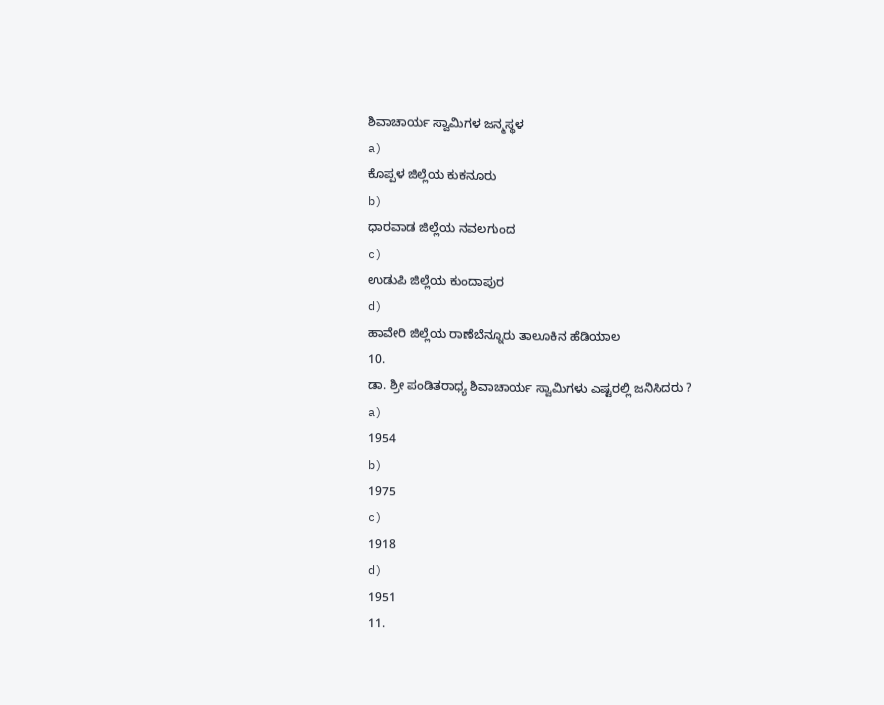ಶಿವಾಚಾರ್ಯ ಸ್ವಾಮಿಗಳ ಜನ್ಮಸ್ಥಳ
a)
ಕೊಪ್ಪಳ ಜಿಲ್ಲೆಯ ಕುಕನೂರು
b)
ಧಾರವಾಡ ಜಿಲ್ಲೆಯ ನವಲಗುಂದ
c)
ಉಡುಪಿ ಜಿಲ್ಲೆಯ ಕುಂದಾಪುರ
d)
ಹಾವೇರಿ ಜಿಲ್ಲೆಯ ರಾಣೆಬೆನ್ನೂರು ತಾಲೂಕಿನ ಹೆಡಿಯಾಲ
10.
ಡಾ. ಶ್ರೀ ಪಂಡಿತರಾಧ್ಯ ಶಿವಾಚಾರ್ಯ ಸ್ವಾಮಿಗಳು ಎಷ್ಟರಲ್ಲಿ ಜನಿಸಿದರು ?
a)
1954
b)
1975
c)
1918
d)
1951
11.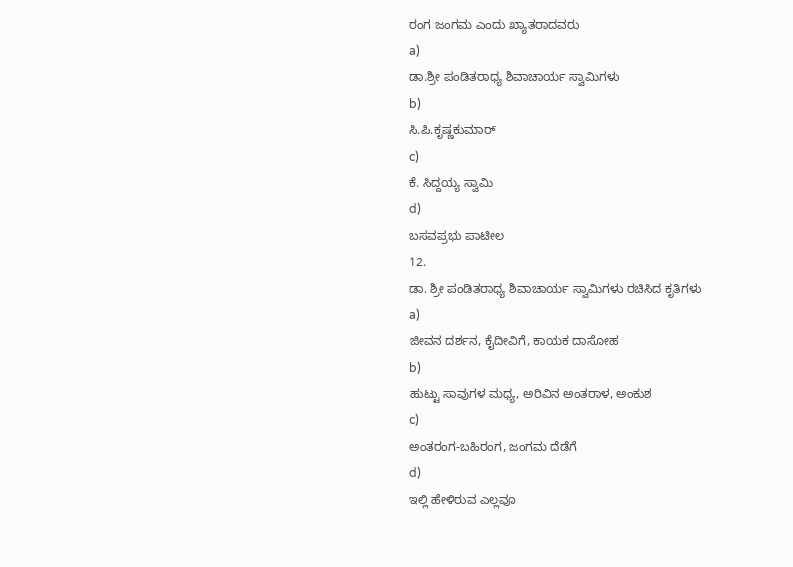ರಂಗ ಜಂಗಮ ಎಂದು ಖ್ಯಾತರಾದವರು
a)
ಡಾ.ಶ್ರೀ ಪಂಡಿತರಾಧ್ಯ ಶಿವಾಚಾರ್ಯ ಸ್ವಾಮಿಗಳು
b)
ಸಿ.ಪಿ.ಕೃಷ್ಣಕುಮಾರ್
c)
ಕೆ. ಸಿದ್ದಯ್ಯ ಸ್ವಾಮಿ
d)
ಬಸವಪ್ರಭು ಪಾಟೀಲ
12.
ಡಾ. ಶ್ರೀ ಪಂಡಿತರಾಧ್ಯ ಶಿವಾಚಾರ್ಯ ಸ್ವಾಮಿಗಳು ರಚಿಸಿದ ಕೃತಿಗಳು
a)
ಜೀವನ ದರ್ಶನ, ಕೈದೀವಿಗೆ, ಕಾಯಕ ದಾಸೋಹ
b)
ಹುಟ್ಟು ಸಾವುಗಳ ಮಧ್ಯ, ಅರಿವಿನ ಅಂತರಾಳ, ಅಂಕುಶ
c)
ಅಂತರಂಗ-ಬಹಿರಂಗ, ಜಂಗಮ ದೆಡೆಗೆ
d)
ಇಲ್ಲಿ ಹೇಳಿರುವ ಎಲ್ಲವೂ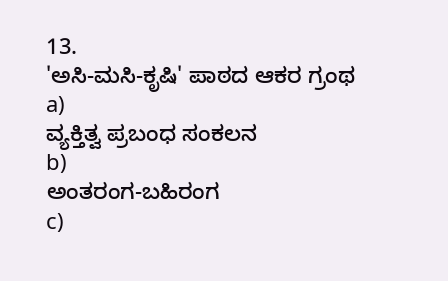13.
'ಅಸಿ-ಮಸಿ-ಕೃಷಿ' ಪಾಠದ ಆಕರ ಗ್ರಂಥ
a)
ವ್ಯಕ್ತಿತ್ವ ಪ್ರಬಂಧ ಸಂಕಲನ
b)
ಅಂತರಂಗ-ಬಹಿರಂಗ
c)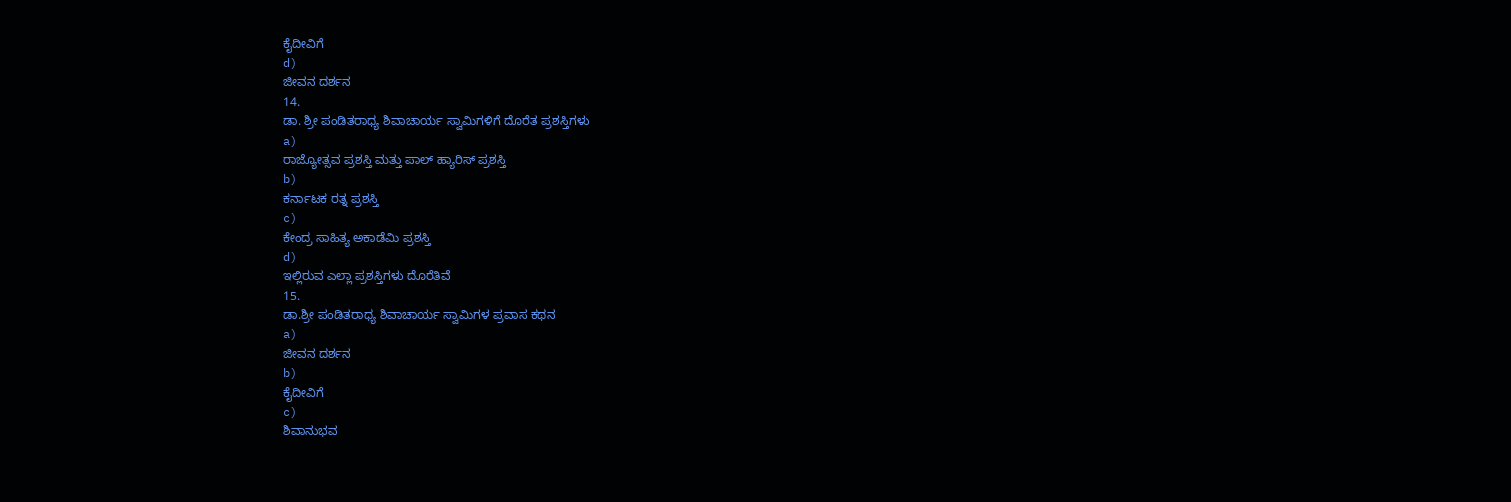ಕೈದೀವಿಗೆ
d)
ಜೀವನ ದರ್ಶನ
14.
ಡಾ. ಶ್ರೀ ಪಂಡಿತರಾಧ್ಯ ಶಿವಾಚಾರ್ಯ ಸ್ವಾಮಿಗಳಿಗೆ ದೊರೆತ ಪ್ರಶಸ್ತಿಗಳು
a)
ರಾಜ್ಯೋತ್ಸವ ಪ್ರಶಸ್ತಿ ಮತ್ತು ಪಾಲ್ ಹ್ಯಾರಿಸ್ ಪ್ರಶಸ್ತಿ
b)
ಕರ್ನಾಟಕ ರತ್ನ ಪ್ರಶಸ್ತಿ
c)
ಕೇಂದ್ರ ಸಾಹಿತ್ಯ ಅಕಾಡೆಮಿ ಪ್ರಶಸ್ತಿ
d)
ಇಲ್ಲಿರುವ ಎಲ್ಲಾ ಪ್ರಶಸ್ತಿಗಳು ದೊರೆತಿವೆ
15.
ಡಾ.ಶ್ರೀ ಪಂಡಿತರಾಧ್ಯ ಶಿವಾಚಾರ್ಯ ಸ್ವಾಮಿಗಳ ಪ್ರವಾಸ ಕಥನ
a)
ಜೀವನ ದರ್ಶನ
b)
ಕೈದೀವಿಗೆ
c)
ಶಿವಾನುಭವ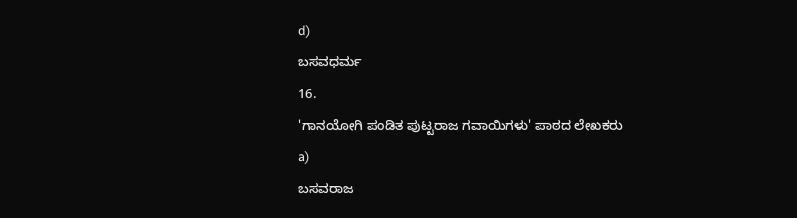d)
ಬಸವಧರ್ಮ
16.
'ಗಾನಯೋಗಿ ಪಂಡಿತ ಪುಟ್ಟರಾಜ ಗವಾಯಿಗಳು' ಪಾಠದ ಲೇಖಕರು
a)
ಬಸವರಾಜ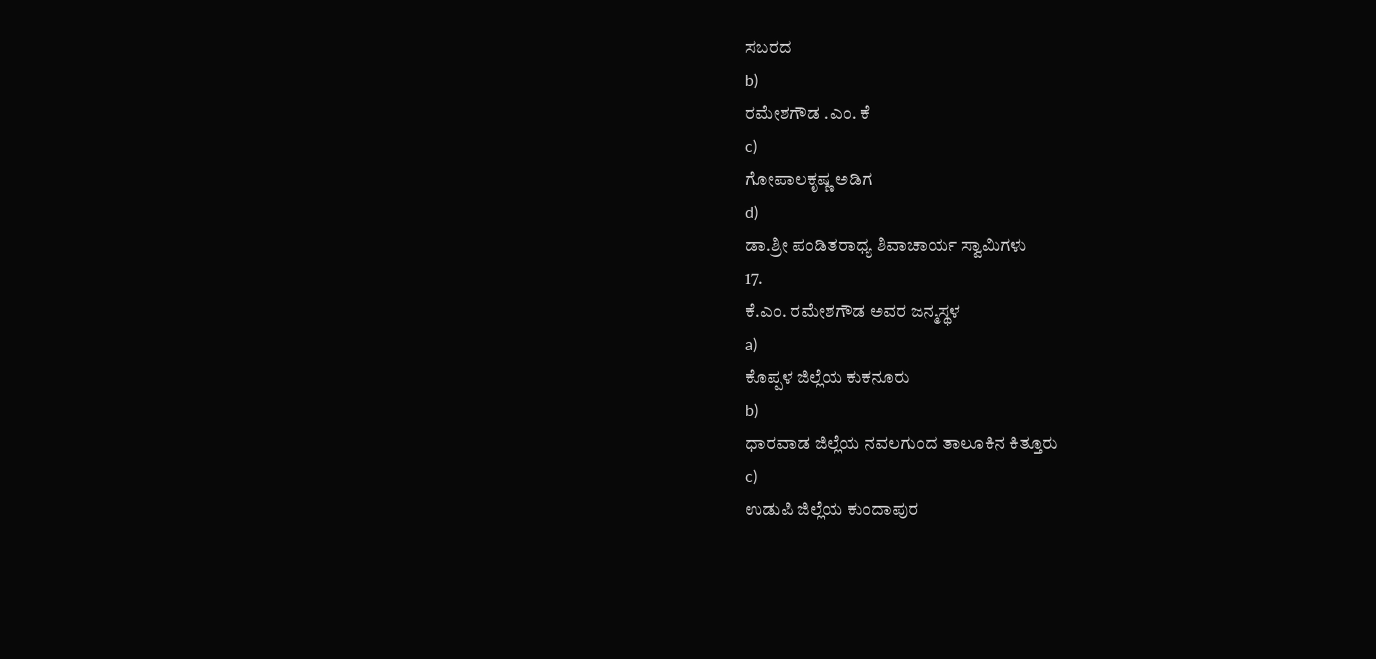ಸಬರದ
b)
ರಮೇಶಗೌಡ .ಎಂ. ಕೆ
c)
ಗೋಪಾಲಕೃಷ್ಣ ಅಡಿಗ
d)
ಡಾ.ಶ್ರೀ ಪಂಡಿತರಾಧ್ಯ ಶಿವಾಚಾರ್ಯ ಸ್ವಾಮಿಗಳು
17.
ಕೆ.ಎಂ. ರಮೇಶಗೌಡ ಅವರ ಜನ್ಮಸ್ಥಳ
a)
ಕೊಪ್ಪಳ ಜಿಲ್ಲೆಯ ಕುಕನೂರು
b)
ಧಾರವಾಡ ಜಿಲ್ಲೆಯ ನವಲಗುಂದ ತಾಲೂಕಿನ ಕಿತ್ತೂರು
c)
ಉಡುಪಿ ಜಿಲ್ಲೆಯ ಕುಂದಾಪುರ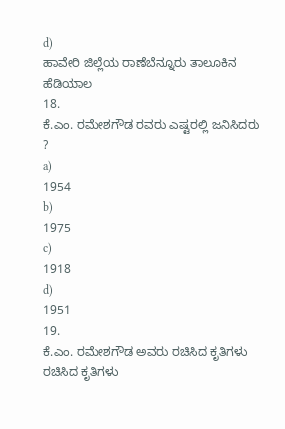d)
ಹಾವೇರಿ ಜಿಲ್ಲೆಯ ರಾಣೆಬೆನ್ನೂರು ತಾಲೂಕಿನ ಹೆಡಿಯಾಲ
18.
ಕೆ.ಎಂ. ರಮೇಶಗೌಡ ರವರು ಎಷ್ಟರಲ್ಲಿ ಜನಿಸಿದರು ?
a)
1954
b)
1975
c)
1918
d)
1951
19.
ಕೆ.ಎಂ. ರಮೇಶಗೌಡ ಅವರು ರಚಿಸಿದ ಕೃತಿಗಳು ರಚಿಸಿದ ಕೃತಿಗಳು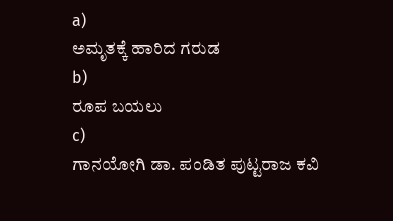a)
ಅಮೃತಕ್ಕೆ ಹಾರಿದ ಗರುಡ
b)
ರೂಪ ಬಯಲು
c)
ಗಾನಯೋಗಿ ಡಾ. ಪಂಡಿತ ಪುಟ್ಟರಾಜ ಕವಿ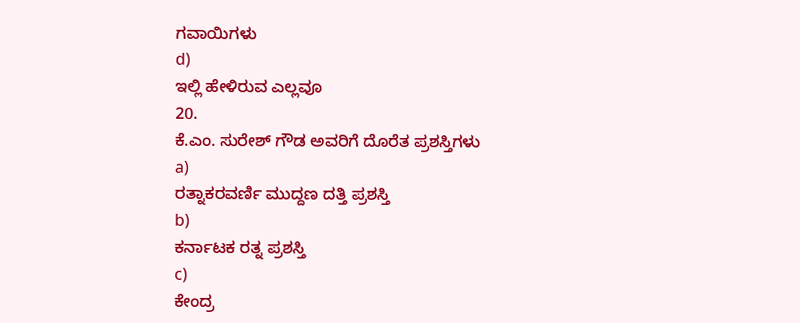ಗವಾಯಿಗಳು
d)
ಇಲ್ಲಿ ಹೇಳಿರುವ ಎಲ್ಲವೂ
20.
ಕೆ.ಎಂ. ಸುರೇಶ್ ಗೌಡ ಅವರಿಗೆ ದೊರೆತ ಪ್ರಶಸ್ತಿಗಳು
a)
ರತ್ನಾಕರವರ್ಣಿ ಮುದ್ದಣ ದತ್ತಿ ಪ್ರಶಸ್ತಿ
b)
ಕರ್ನಾಟಕ ರತ್ನ ಪ್ರಶಸ್ತಿ
c)
ಕೇಂದ್ರ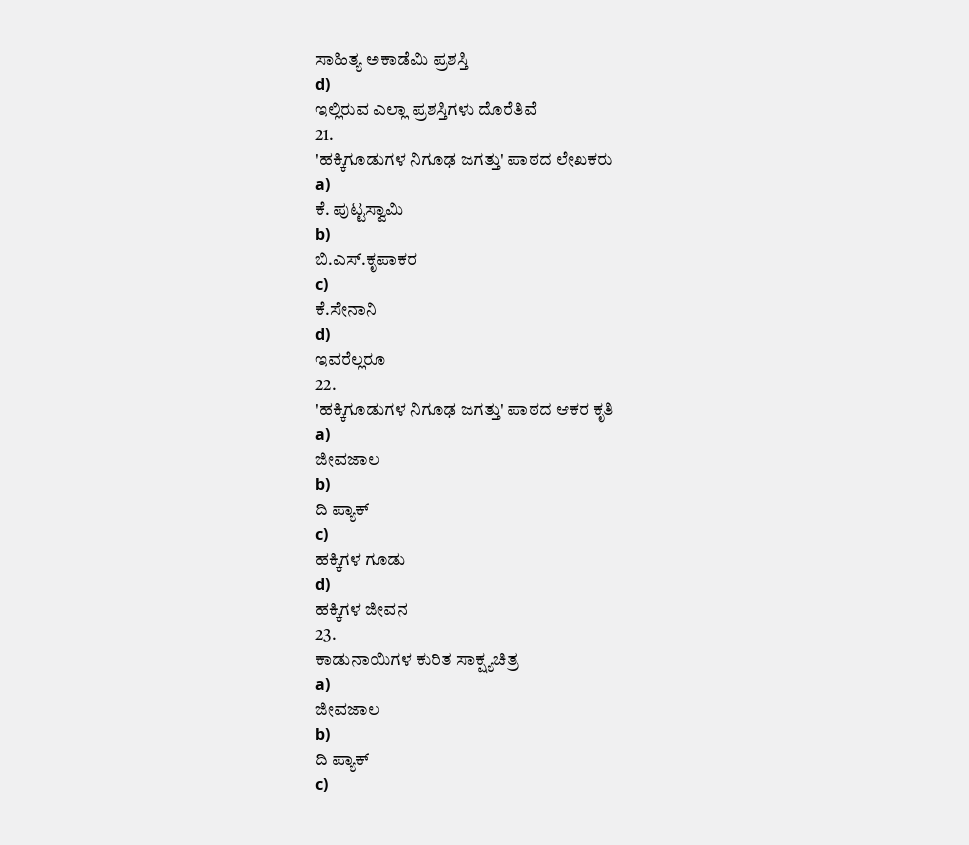ಸಾಹಿತ್ಯ ಅಕಾಡೆಮಿ ಪ್ರಶಸ್ತಿ
d)
ಇಲ್ಲಿರುವ ಎಲ್ಲಾ ಪ್ರಶಸ್ತಿಗಳು ದೊರೆತಿವೆ
21.
'ಹಕ್ಕಿಗೂಡುಗಳ ನಿಗೂಢ ಜಗತ್ತು' ಪಾಠದ ಲೇಖಕರು
a)
ಕೆ. ಪುಟ್ಟಸ್ವಾಮಿ
b)
ಬಿ.ಎಸ್.ಕೃಪಾಕರ
c)
ಕೆ.ಸೇನಾನಿ
d)
ಇವರೆಲ್ಲರೂ
22.
'ಹಕ್ಕಿಗೂಡುಗಳ ನಿಗೂಢ ಜಗತ್ತು' ಪಾಠದ ಆಕರ ಕೃತಿ
a)
ಜೀವಜಾಲ
b)
ದಿ ಪ್ಯಾಕ್
c)
ಹಕ್ಕಿಗಳ ಗೂಡು
d)
ಹಕ್ಕಿಗಳ ಜೀವನ
23.
ಕಾಡುನಾಯಿಗಳ ಕುರಿತ ಸಾಕ್ಷ್ಯಚಿತ್ರ
a)
ಜೀವಜಾಲ
b)
ದಿ ಪ್ಯಾಕ್
c)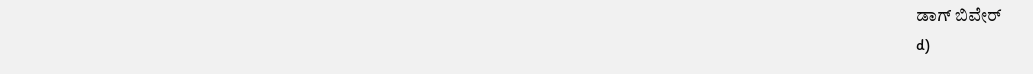ಡಾಗ್ ಬಿವೇರ್
d)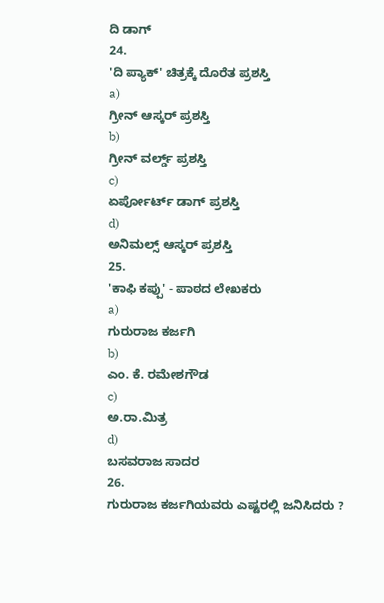ದಿ ಡಾಗ್
24.
'ದಿ ಪ್ಯಾಕ್' ಚಿತ್ರಕ್ಕೆ ದೊರೆತ ಪ್ರಶಸ್ತಿ
a)
ಗ್ರೀನ್ ಆಸ್ಕರ್ ಪ್ರಶಸ್ತಿ
b)
ಗ್ರೀನ್ ವರ್ಲ್ಡ್ ಪ್ರಶಸ್ತಿ
c)
ಏರ್ಪೋರ್ಟ್ ಡಾಗ್ ಪ್ರಶಸ್ತಿ
d)
ಅನಿಮಲ್ಸ್ ಆಸ್ಕರ್ ಪ್ರಶಸ್ತಿ
25.
'ಕಾಫಿ ಕಪ್ಪು' - ಪಾಠದ ಲೇಖಕರು
a)
ಗುರುರಾಜ ಕರ್ಜಗಿ
b)
ಎಂ. ಕೆ. ರಮೇಶಗೌಡ
c)
ಅ.ರಾ.ಮಿತ್ರ
d)
ಬಸವರಾಜ ಸಾದರ
26.
ಗುರುರಾಜ ಕರ್ಜಗಿಯವರು ಎಷ್ಟರಲ್ಲಿ ಜನಿಸಿದರು ?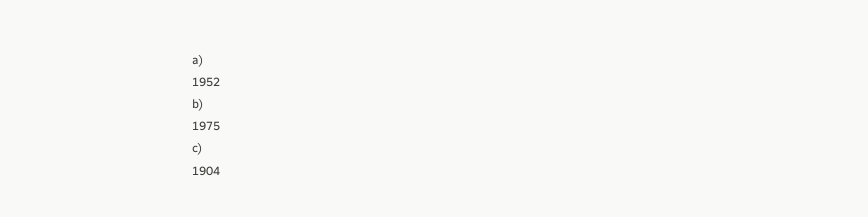a)
1952
b)
1975
c)
1904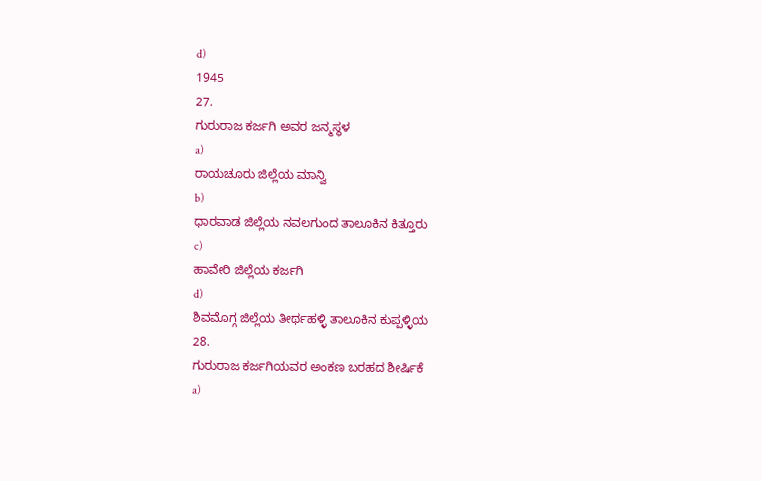d)
1945
27.
ಗುರುರಾಜ ಕರ್ಜಗಿ ಅವರ ಜನ್ಮಸ್ಥಳ
a)
ರಾಯಚೂರು ಜಿಲ್ಲೆಯ ಮಾನ್ವಿ
b)
ಧಾರವಾಡ ಜಿಲ್ಲೆಯ ನವಲಗುಂದ ತಾಲೂಕಿನ ಕಿತ್ತೂರು
c)
ಹಾವೇರಿ ಜಿಲ್ಲೆಯ ಕರ್ಜಗಿ
d)
ಶಿವಮೊಗ್ಗ ಜಿಲ್ಲೆಯ ತೀರ್ಥಹಳ್ಳಿ ತಾಲೂಕಿನ ಕುಪ್ಪಳ್ಳಿಯ
28.
ಗುರುರಾಜ ಕರ್ಜಗಿಯವರ ಅಂಕಣ ಬರಹದ ಶೀರ್ಷಿಕೆ
a)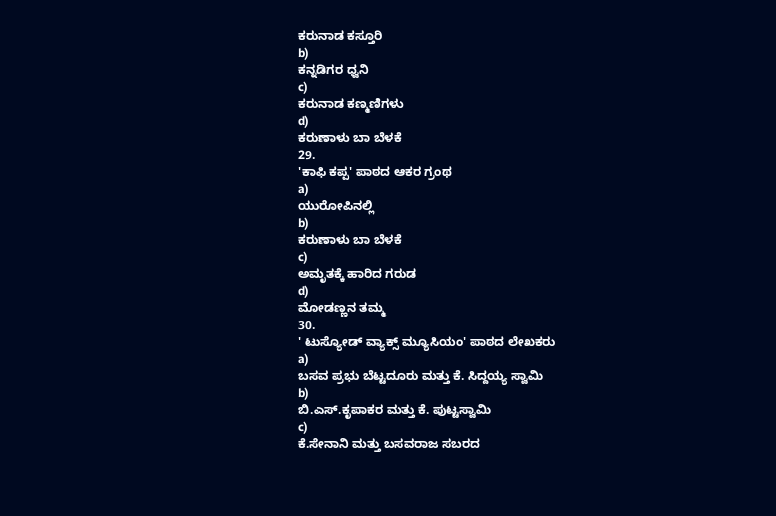ಕರುನಾಡ ಕಸ್ತೂರಿ
b)
ಕನ್ನಡಿಗರ ಧ್ವನಿ
c)
ಕರುನಾಡ ಕಣ್ಮಣಿಗಳು
d)
ಕರುಣಾಳು ಬಾ ಬೆಳಕೆ
29.
'ಕಾಫಿ ಕಪ್ಪ' ಪಾಠದ ಆಕರ ಗ್ರಂಥ
a)
ಯುರೋಪಿನಲ್ಲಿ
b)
ಕರುಣಾಳು ಬಾ ಬೆಳಕೆ
c)
ಅಮೃತಕ್ಕೆ ಹಾರಿದ ಗರುಡ
d)
ಮೋಡಣ್ಣನ ತಮ್ಮ
30.
' ಟುಸ್ಯೋಡ್ ವ್ಯಾಕ್ಸ್ ಮ್ಯೂಸಿಯಂ' ಪಾಠದ ಲೇಖಕರು
a)
ಬಸವ ಪ್ರಭು ಬೆಟ್ಟದೂರು ಮತ್ತು ಕೆ. ಸಿದ್ದಯ್ಯ ಸ್ವಾಮಿ
b)
ಬಿ.ಎಸ್.ಕೃಪಾಕರ ಮತ್ತು ಕೆ. ಪುಟ್ಟಸ್ವಾಮಿ
c)
ಕೆ.ಸೇನಾನಿ ಮತ್ತು ಬಸವರಾಜ ಸಬರದ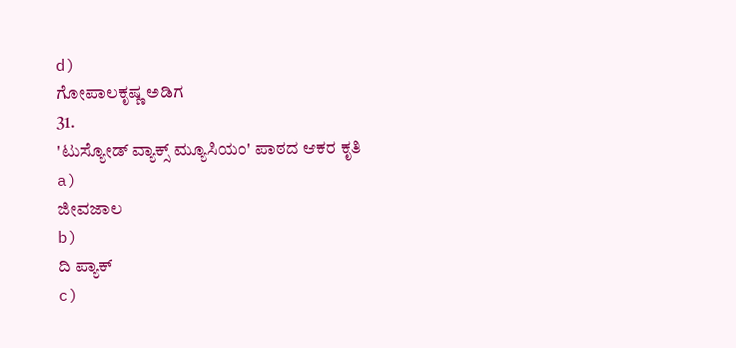d)
ಗೋಪಾಲಕೃಷ್ಣ ಅಡಿಗ
31.
'ಟುಸ್ಯೋಡ್ ವ್ಯಾಕ್ಸ್ ಮ್ಯೂಸಿಯಂ' ಪಾಠದ ಆಕರ ಕೃತಿ
a)
ಜೀವಜಾಲ
b)
ದಿ ಪ್ಯಾಕ್
c)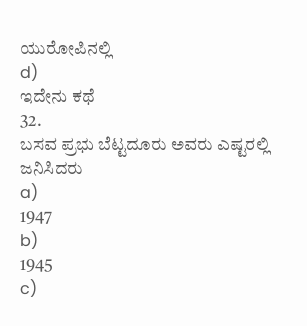ಯುರೋಪಿನಲ್ಲಿ
d)
ಇದೇನು ಕಥೆ
32.
ಬಸವ ಪ್ರಭು ಬೆಟ್ಟದೂರು ಅವರು ಎಷ್ಟರಲ್ಲಿ ಜನಿಸಿದರು
a)
1947
b)
1945
c)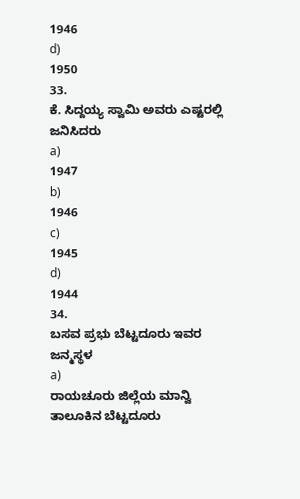1946
d)
1950
33.
ಕೆ. ಸಿದ್ದಯ್ಯ ಸ್ವಾಮಿ ಅವರು ಎಷ್ಟರಲ್ಲಿ ಜನಿಸಿದರು
a)
1947
b)
1946
c)
1945
d)
1944
34.
ಬಸವ ಪ್ರಭು ಬೆಟ್ಟದೂರು ಇವರ ಜನ್ಮಸ್ಥಳ
a)
ರಾಯಚೂರು ಜಿಲ್ಲೆಯ ಮಾನ್ವಿ ತಾಲೂಕಿನ ಬೆಟ್ಟದೂರು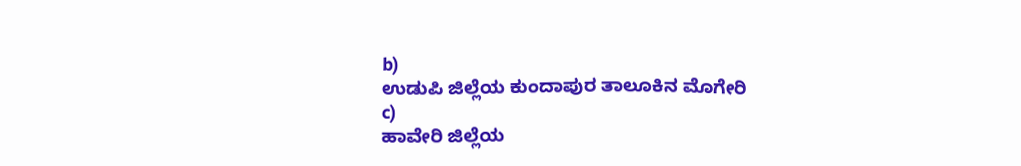b)
ಉಡುಪಿ ಜಿಲ್ಲೆಯ ಕುಂದಾಪುರ ತಾಲೂಕಿನ ಮೊಗೇರಿ
c)
ಹಾವೇರಿ ಜಿಲ್ಲೆಯ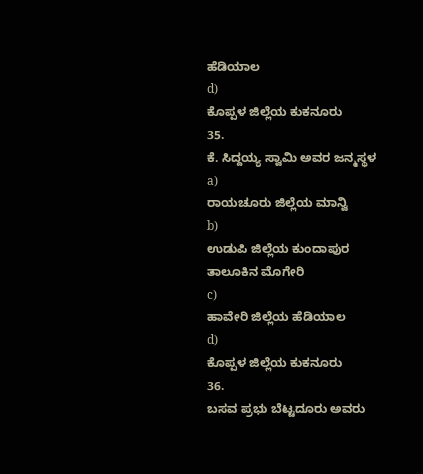ಹೆಡಿಯಾಲ
d)
ಕೊಪ್ಪಳ ಜಿಲ್ಲೆಯ ಕುಕನೂರು
35.
ಕೆ. ಸಿದ್ದಯ್ಯ ಸ್ವಾಮಿ ಅವರ ಜನ್ಮಸ್ಥಳ
a)
ರಾಯಚೂರು ಜಿಲ್ಲೆಯ ಮಾನ್ವಿ
b)
ಉಡುಪಿ ಜಿಲ್ಲೆಯ ಕುಂದಾಪುರ ತಾಲೂಕಿನ ಮೊಗೇರಿ
c)
ಹಾವೇರಿ ಜಿಲ್ಲೆಯ ಹೆಡಿಯಾಲ
d)
ಕೊಪ್ಪಳ ಜಿಲ್ಲೆಯ ಕುಕನೂರು
36.
ಬಸವ ಪ್ರಭು ಬೆಟ್ಟದೂರು ಅವರು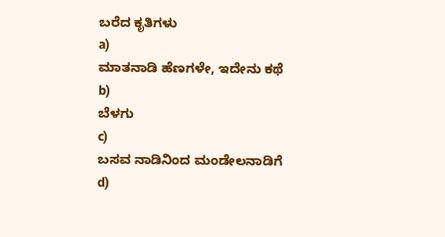ಬರೆದ ಕೃತಿಗಳು
a)
ಮಾತನಾಡಿ ಹೆಣಗಳೇ, ಇದೇನು ಕಥೆ
b)
ಬೆಳಗು
c)
ಬಸವ ನಾಡಿನಿಂದ ಮಂಡೇಲನಾಡಿಗೆ
d)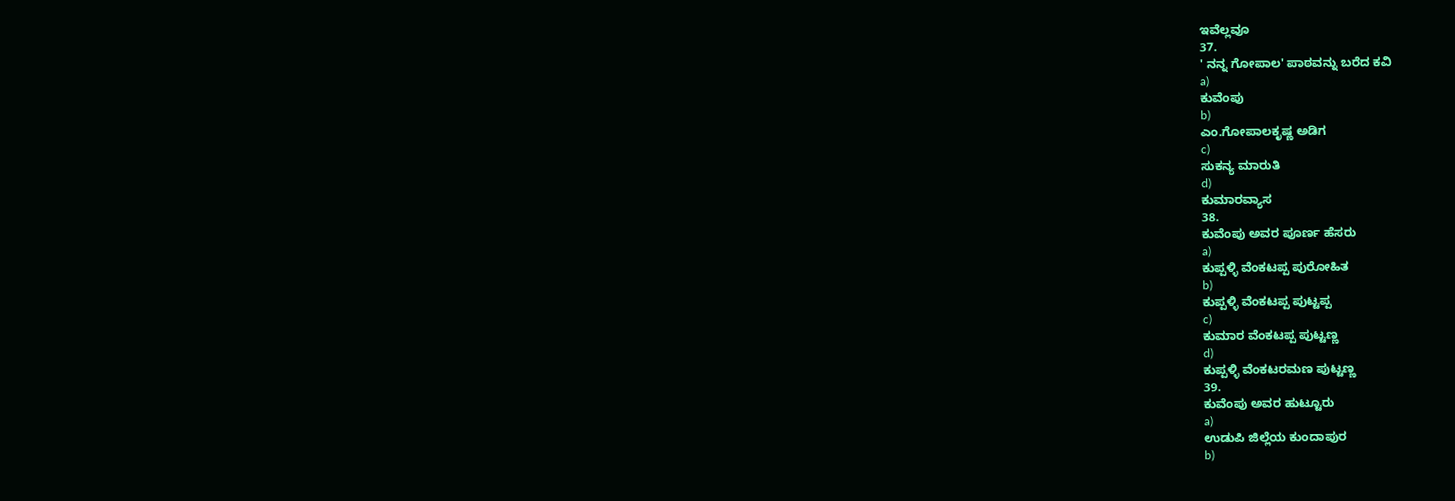ಇವೆಲ್ಲವೂ
37.
' ನನ್ನ ಗೋಪಾಲ' ಪಾಠವನ್ನು ಬರೆದ ಕವಿ
a)
ಕುವೆಂಪು
b)
ಎಂ.ಗೋಪಾಲಕೃಷ್ಣ ಅಡಿಗ
c)
ಸುಕನ್ಯ ಮಾರುತಿ
d)
ಕುಮಾರವ್ಯಾಸ
38.
ಕುವೆಂಪು ಅವರ ಪೂರ್ಣ ಹೆಸರು
a)
ಕುಪ್ಪಳ್ಳಿ ವೆಂಕಟಪ್ಪ ಪುರೋಹಿತ
b)
ಕುಪ್ಪಳ್ಳಿ ವೆಂಕಟಪ್ಪ ಪುಟ್ಟಪ್ಪ
c)
ಕುಮಾರ ವೆಂಕಟಪ್ಪ ಪುಟ್ಟಣ್ಣ
d)
ಕುಪ್ಪಳ್ಳಿ ವೆಂಕಟರಮಣ ಪುಟ್ಟಣ್ಣ
39.
ಕುವೆಂಪು ಅವರ ಹುಟ್ಟೂರು
a)
ಉಡುಪಿ ಜಿಲ್ಲೆಯ ಕುಂದಾಪುರ
b)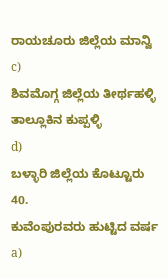ರಾಯಚೂರು ಜಿಲ್ಲೆಯ ಮಾನ್ವಿ
c)
ಶಿವಮೊಗ್ಗ ಜಿಲ್ಲೆಯ ತೀರ್ಥಹಳ್ಳಿ ತಾಲ್ಲೂಕಿನ ಕುಪ್ಪಳ್ಳಿ
d)
ಬಳ್ಳಾರಿ ಜಿಲ್ಲೆಯ ಕೊಟ್ಟೂರು
40.
ಕುವೆಂಪುರವರು ಹುಟ್ಟಿದ ವರ್ಷ
a)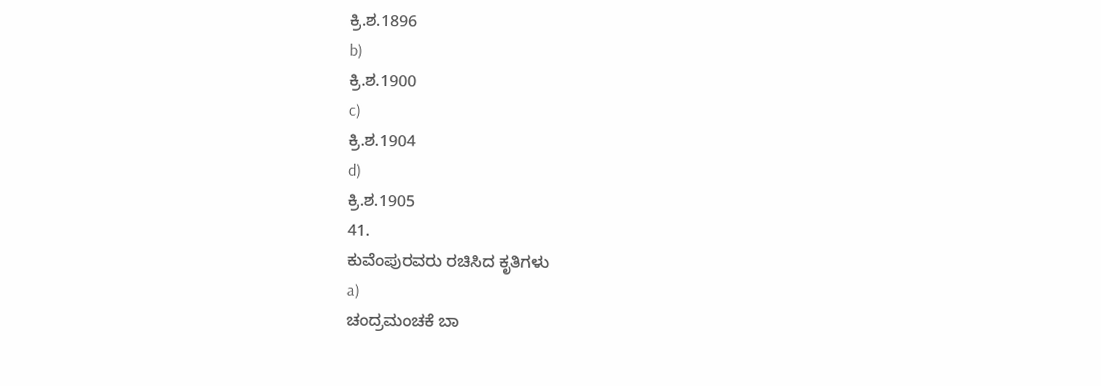ಕ್ರಿ.ಶ.1896
b)
ಕ್ರಿ.ಶ.1900
c)
ಕ್ರಿ.ಶ.1904
d)
ಕ್ರಿ.ಶ.1905
41.
ಕುವೆಂಪುರವರು ರಚಿಸಿದ ಕೃತಿಗಳು
a)
ಚಂದ್ರಮಂಚಕೆ ಬಾ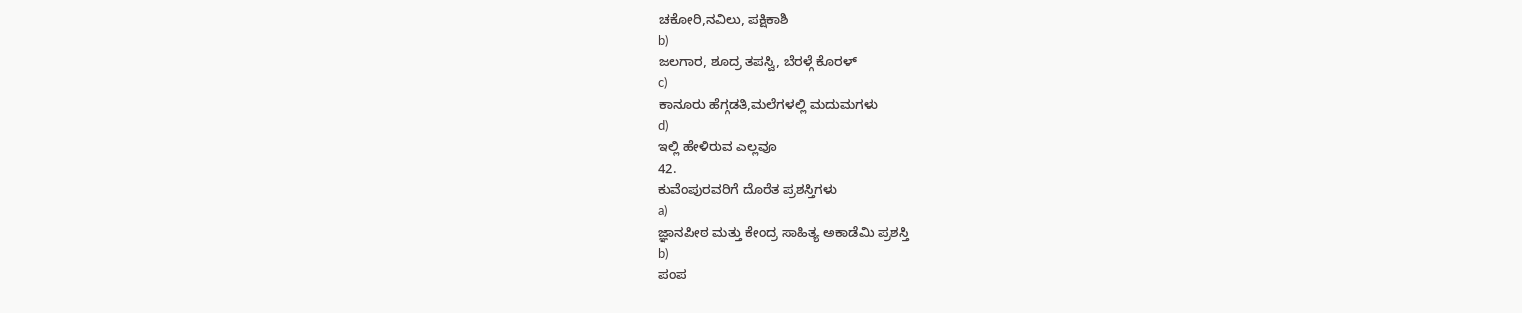ಚಕೋರಿ,ನವಿಲು, ಪಕ್ಷಿಕಾಶಿ
b)
ಜಲಗಾರ, ಶೂದ್ರ ತಪಸ್ವಿ, ಬೆರಳ್ಗೆ ಕೊರಳ್
c)
ಕಾನೂರು ಹೆಗ್ಗಡತಿ,ಮಲೆಗಳಲ್ಲಿ ಮದುಮಗಳು
d)
ಇಲ್ಲಿ ಹೇಳಿರುವ ಎಲ್ಲವೂ
42.
ಕುವೆಂಪುರವರಿಗೆ ದೊರೆತ ಪ್ರಶಸ್ತಿಗಳು
a)
ಜ್ಞಾನಪೀಠ ಮತ್ತು ಕೇಂದ್ರ ಸಾಹಿತ್ಯ ಅಕಾಡೆಮಿ ಪ್ರಶಸ್ತಿ
b)
ಪಂಪ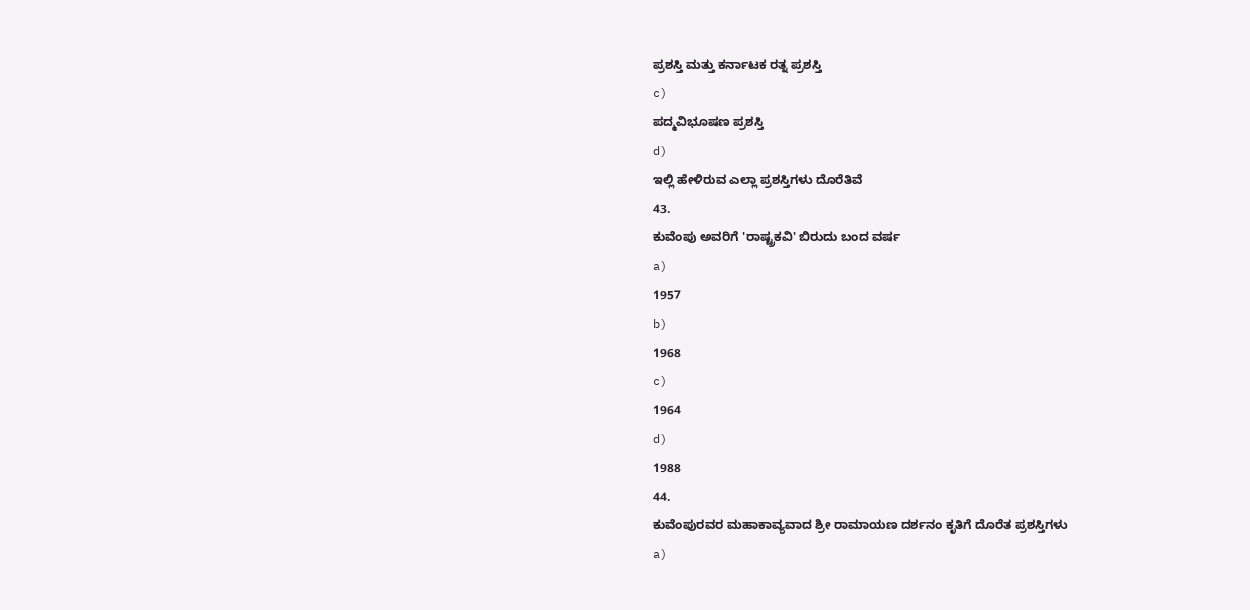ಪ್ರಶಸ್ತಿ ಮತ್ತು ಕರ್ನಾಟಕ ರತ್ನ ಪ್ರಶಸ್ತಿ
c)
ಪದ್ಮವಿಭೂಷಣ ಪ್ರಶಸ್ತಿ
d)
ಇಲ್ಲಿ ಹೇಳಿರುವ ಎಲ್ಲಾ ಪ್ರಶಸ್ತಿಗಳು ದೊರೆತಿವೆ
43.
ಕುವೆಂಪು ಅವರಿಗೆ 'ರಾಷ್ಟ್ರಕವಿ' ಬಿರುದು ಬಂದ ವರ್ಷ
a)
1957
b)
1968
c)
1964
d)
1988
44.
ಕುವೆಂಪುರವರ ಮಹಾಕಾವ್ಯವಾದ ಶ್ರೀ ರಾಮಾಯಣ ದರ್ಶನಂ ಕೃತಿಗೆ ದೊರೆತ ಪ್ರಶಸ್ತಿಗಳು
a)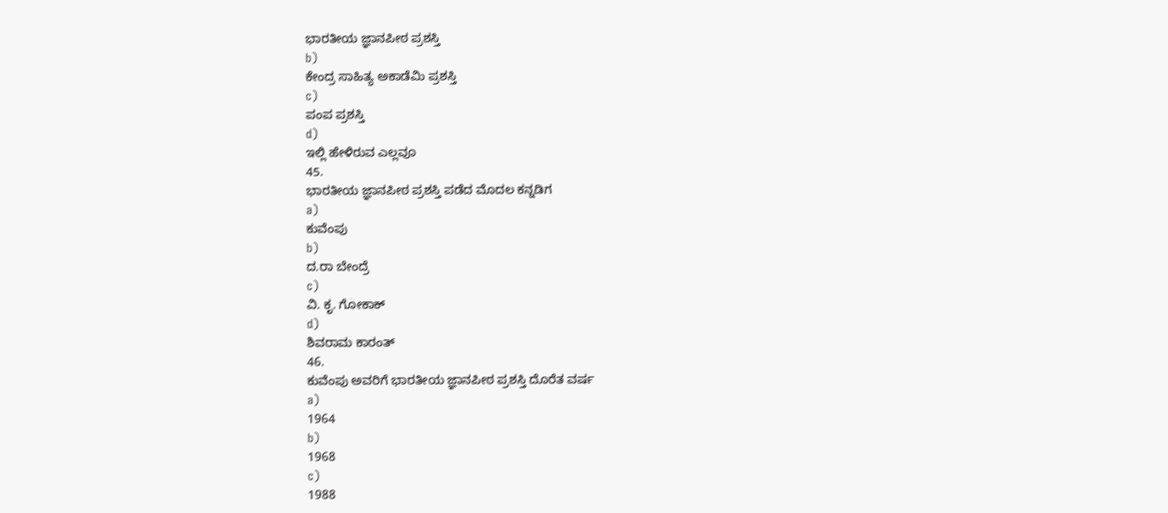ಭಾರತೀಯ ಜ್ಞಾನಪೀಠ ಪ್ರಶಸ್ತಿ
b)
ಕೇಂದ್ರ ಸಾಹಿತ್ಯ ಅಕಾಡೆಮಿ ಪ್ರಶಸ್ತಿ
c)
ಪಂಪ ಪ್ರಶಸ್ತಿ
d)
ಇಲ್ಲಿ ಹೇಳಿರುವ ಎಲ್ಲವೂ
45.
ಭಾರತೀಯ ಜ್ಞಾನಪೀಠ ಪ್ರಶಸ್ತಿ ಪಡೆದ ಮೊದಲ ಕನ್ನಡಿಗ
a)
ಕುವೆಂಪು
b)
ದ.ರಾ ಬೇಂದ್ರೆ
c)
ವಿ. ಕೃ. ಗೋಕಾಕ್
d)
ಶಿವರಾಮ ಕಾರಂತ್
46.
ಕುವೆಂಪು ಅವರಿಗೆ ಭಾರತೀಯ ಜ್ಞಾನಪೀಠ ಪ್ರಶಸ್ತಿ ದೊರೆತ ವರ್ಷ
a)
1964
b)
1968
c)
1988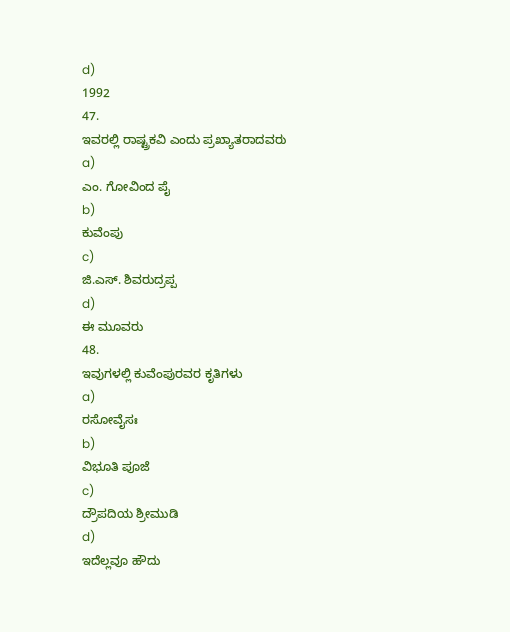d)
1992
47.
ಇವರಲ್ಲಿ ರಾಷ್ಟ್ರಕವಿ ಎಂದು ಪ್ರಖ್ಯಾತರಾದವರು
a)
ಎಂ. ಗೋವಿಂದ ಪೈ
b)
ಕುವೆಂಪು
c)
ಜಿ.ಎಸ್. ಶಿವರುದ್ರಪ್ಪ
d)
ಈ ಮೂವರು
48.
ಇವುಗಳಲ್ಲಿ ಕುವೆಂಪುರವರ ಕೃತಿಗಳು
a)
ರಸೋವೈಸಃ
b)
ವಿಭೂತಿ ಪೂಜೆ
c)
ದ್ರೌಪದಿಯ ಶ್ರೀಮುಡಿ
d)
ಇದೆಲ್ಲವೂ ಹೌದು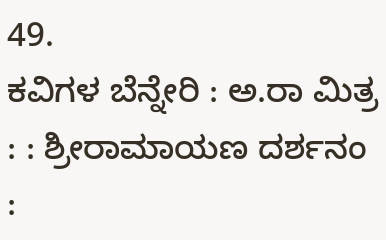49.
ಕವಿಗಳ ಬೆನ್ನೇರಿ : ಅ.ರಾ ಮಿತ್ರ : : ಶ್ರೀರಾಮಾಯಣ ದರ್ಶನಂ :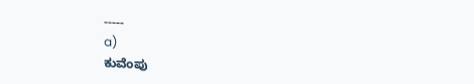-----
a)
ಕುವೆಂಪು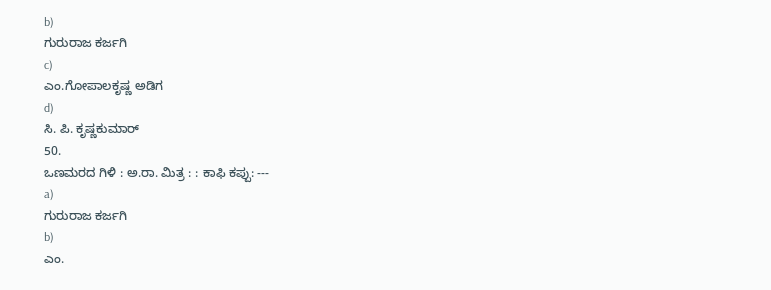b)
ಗುರುರಾಜ ಕರ್ಜಗಿ
c)
ಎಂ.ಗೋಪಾಲಕೃಷ್ಣ ಅಡಿಗ
d)
ಸಿ. ಪಿ. ಕೃಷ್ಣಕುಮಾರ್
50.
ಒಣಮರದ ಗಿಳಿ : ಅ.ರಾ. ಮಿತ್ರ : : ಕಾಫಿ ಕಪ್ಪು: ---
a)
ಗುರುರಾಜ ಕರ್ಜಗಿ
b)
ಎಂ.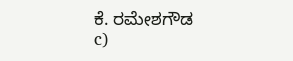ಕೆ. ರಮೇಶಗೌಡ
c)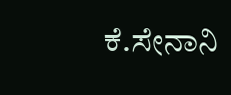ಕೆ.ಸೇನಾನಿ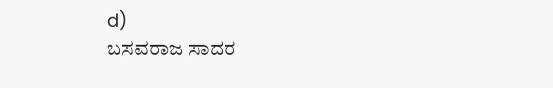d)
ಬಸವರಾಜ ಸಾದರ